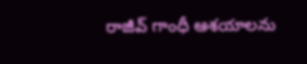రాజీవ్ గాంధీ ఆశయాలను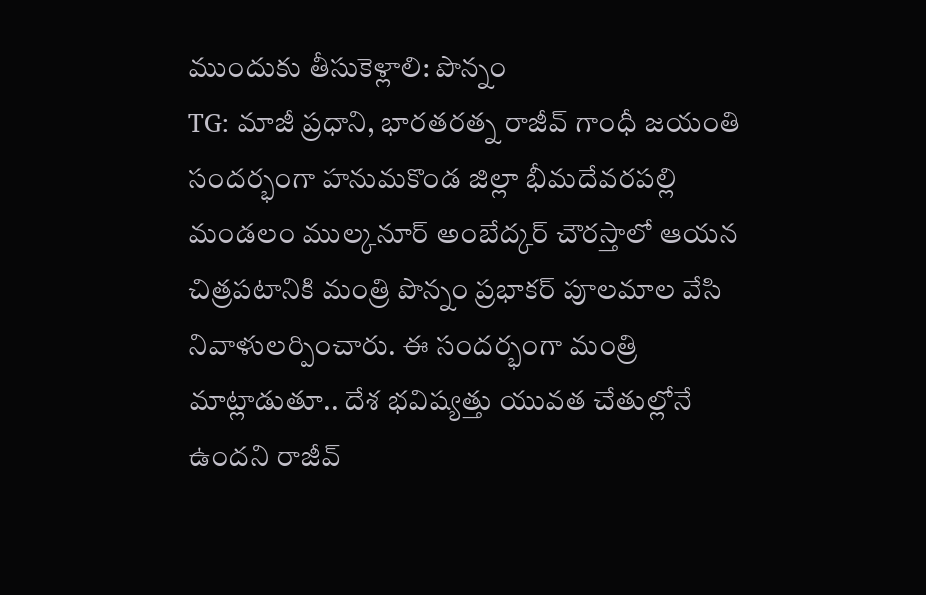ముందుకు తీసుకెళ్లాలి: పొన్నం
TG: మాజీ ప్రధాని, భారతరత్న రాజీవ్ గాంధీ జయంతి సందర్భంగా హనుమకొండ జిల్లా భీమదేవరపల్లి మండలం ముల్కనూర్ అంబేద్కర్ చౌరస్తాలో ఆయన చిత్రపటానికి మంత్రి పొన్నం ప్రభాకర్ పూలమాల వేసి నివాళులర్పించారు. ఈ సందర్భంగా మంత్రి మాట్లాడుతూ.. దేశ భవిష్యత్తు యువత చేతుల్లోనే ఉందని రాజీవ్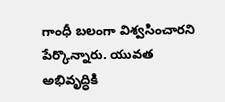గాంధీ బలంగా విశ్వసించారని పేర్కొన్నారు. యువత అభివృద్ధికి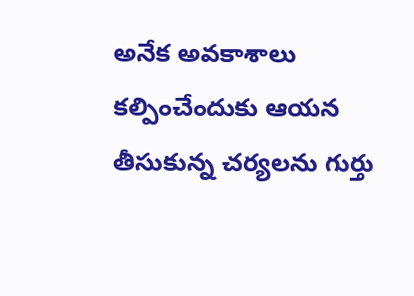అనేక అవకాశాలు కల్పించేందుకు ఆయన తీసుకున్న చర్యలను గుర్తు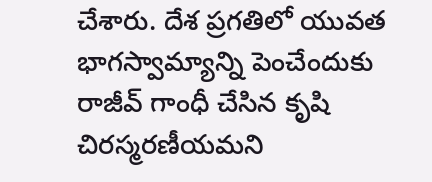చేశారు. దేశ ప్రగతిలో యువత భాగస్వామ్యాన్ని పెంచేందుకు రాజీవ్ గాంధీ చేసిన కృషి చిరస్మరణీయమని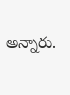అన్నారు.